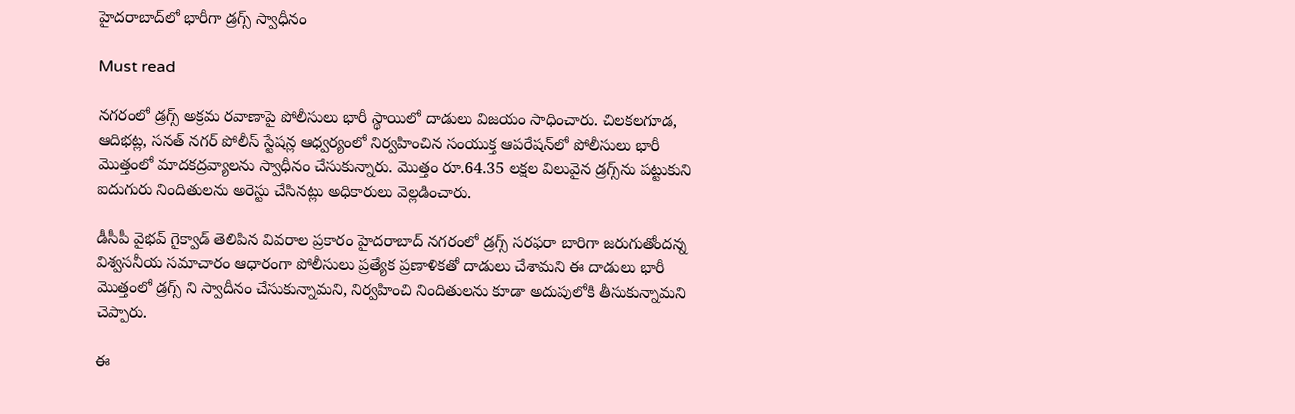హైదరాబాద్‌లో భారీగా డ్రగ్స్ స్వాధీనం

Must read

నగరంలో డ్రగ్స్ అక్రమ రవాణాపై పోలీసులు భారీ స్థాయిలో దాడులు విజయం సాధించారు. చిలకలగూడ, ఆదిభట్ల, సనత్ నగర్ పోలీస్ స్టేషన్ల ఆధ్వర్యంలో నిర్వహించిన సంయుక్త ఆపరేషన్‌లో పోలీసులు భారీ మొత్తంలో మాదకద్రవ్యాలను స్వాధీనం చేసుకున్నారు. మొత్తం రూ.64.35 లక్షల విలువైన డ్రగ్స్‌ను పట్టుకుని ఐదుగురు నిందితులను అరెస్టు చేసినట్లు అధికారులు వెల్లడించారు.

డీసీపీ వైభవ్ గైక్వాడ్ తెలిపిన వివరాల ప్రకారం హైదరాబాద్ నగరంలో డ్రగ్స్ సరఫరా బారిగా జరుగుతోందన్న విశ్వసనీయ సమాచారం ఆధారంగా పోలీసులు ప్రత్యేక ప్రణాళికతో దాడులు చేశామని ఈ దాడులు భారీ మొత్తంలో డ్రగ్స్ ని స్వాదీనం చేసుకున్నామని, నిర్వహించి నిందితులను కూడా అదుపులోకి తీసుకున్నామని చెప్పారు.

ఈ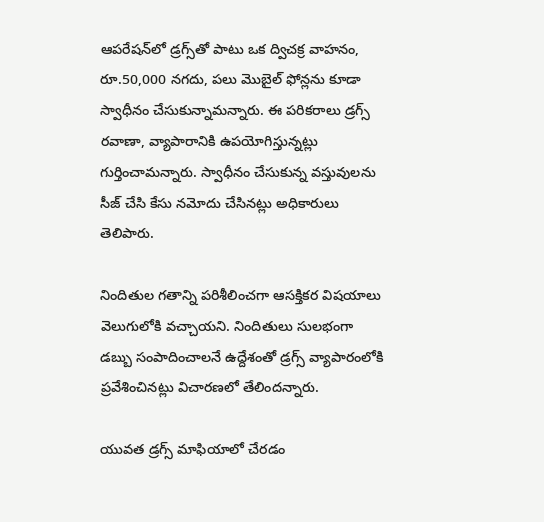ఆపరేషన్‌లో డ్రగ్స్‌తో పాటు ఒక ద్విచక్ర వాహనం, రూ.50,000 నగదు, పలు మొబైల్ ఫోన్లను కూడా స్వాధీనం చేసుకున్నామన్నారు. ఈ పరికరాలు డ్రగ్స్ రవాణా, వ్యాపారానికి ఉపయోగిస్తున్నట్లు గుర్తించామన్నారు. స్వాధీనం చేసుకున్న వస్తువులను సీజ్ చేసి కేసు నమోదు చేసినట్లు అధికారులు తెలిపారు.

నిందితుల గతాన్ని పరిశీలించగా ఆసక్తికర విషయాలు వెలుగులోకి వచ్చాయని. నిందితులు సులభంగా డబ్బు సంపాదించాలనే ఉద్దేశంతో డ్రగ్స్ వ్యాపారంలోకి ప్రవేశించినట్లు విచారణలో తేలిందన్నారు.

యువత డ్రగ్స్ మాఫియాలో చేరడం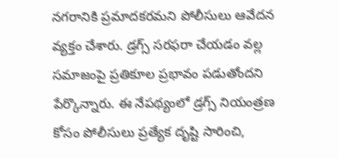నగరానికి ప్రమాదకరమని పోలీసులు ఆవేదన వ్యక్తం చేశారు. డ్రగ్స్ సరఫరా చేయడం వల్ల సమాజంపై ప్రతికూల ప్రభావం పడుతోందని పేర్కొన్నారు. ఈ నేపథ్యంలో డ్రగ్స్ నియంత్రణ కోసం పోలీసులు ప్రత్యేక దృష్టి సారించి,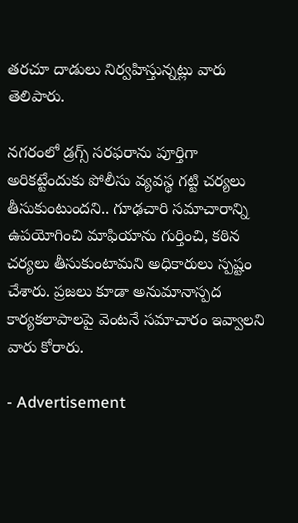తరచూ దాడులు నిర్వహిస్తున్నట్లు వారు తెలిపారు.

నగరంలో డ్రగ్స్ సరఫరాను పూర్తిగా అరికట్టేందుకు పోలీసు వ్యవస్థ గట్టి చర్యలు తీసుకుంటుందని.. గూఢచారి సమాచారాన్ని ఉపయోగించి మాఫియాను గుర్తించి, కఠిన చర్యలు తీసుకుంటామని అధికారులు స్పష్టం చేశారు. ప్రజలు కూడా అనుమానాస్పద కార్యకలాపాలపై వెంటనే సమాచారం ఇవ్వాలని వారు కోరారు.

- Advertisement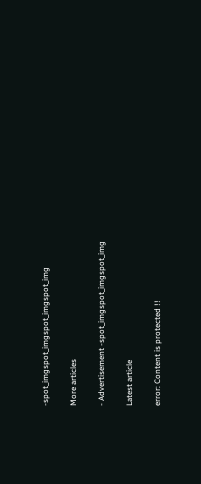-spot_imgspot_imgspot_imgspot_img

More articles

- Advertisement -spot_imgspot_imgspot_img

Latest article

error: Content is protected !!